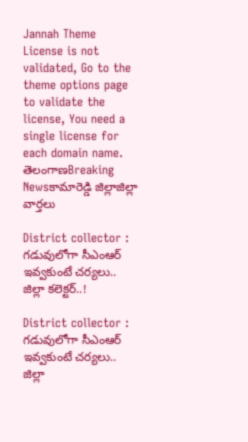Jannah Theme License is not validated, Go to the theme options page to validate the license, You need a single license for each domain name.
తెలంగాణBreaking Newsకామారెడ్డి జిల్లాజిల్లా వార్తలు

District collector : గడువులోగా సీఎంఆర్ ఇవ్వకుంటే చర్యలు.. జిల్లా కలెక్టర్..!

District collector : గడువులోగా సీఎంఆర్ ఇవ్వకుంటే చర్యలు.. జిల్లా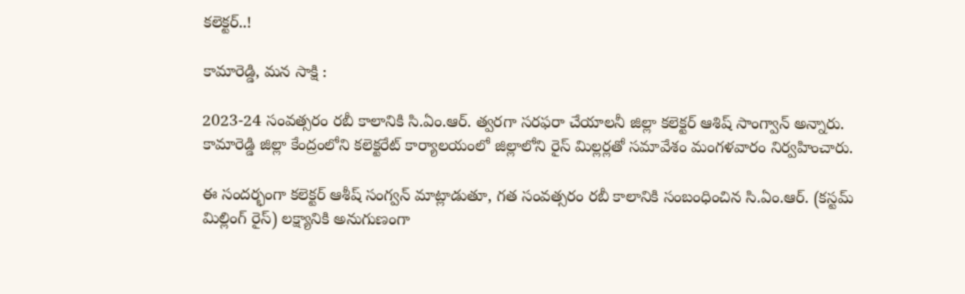కలెక్టర్..!

కామారెడ్డి, మన సాక్షి :

2023-24 సంవత్సరం రబీ కాలానికి సి.ఏం.ఆర్. త్వరగా సరఫరా చేయాలనీ జిల్లా కలెక్టర్ ఆశిష్ సాంగ్వాన్ అన్నారు. కామారెడ్డి జిల్లా కేంద్రంలోని కలెక్టరేట్ కార్యాలయంలో జిల్లాలోని రైస్ మిల్లర్లతో సమావేశం మంగళవారం నిర్వహించారు.

ఈ సందర్భంగా కలెక్టర్ ఆశీష్ సంగ్వన్ మాట్లాడుతూ, గత సంవత్సరం రబీ కాలానికి సంబంధించిన సి.ఏం.ఆర్. (కస్టమ్ మిల్లింగ్ రైస్) లక్ష్యానికి అనుగుణంగా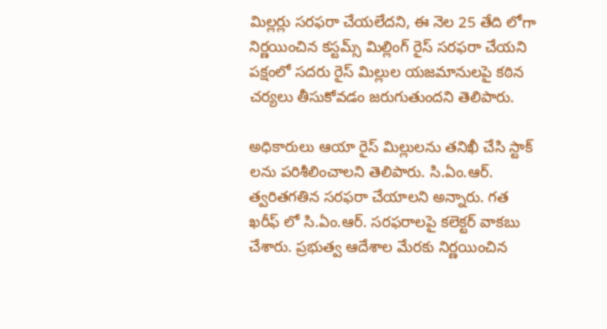మిల్లర్లు సరఫరా చేయలేదని, ఈ నెల 25 తేది లోగా నిర్ణయించిన కస్టమ్స్ మిల్లింగ్ రైస్ సరఫరా చేయని పక్షంలో సదరు రైస్ మిల్లుల యజమానులపై కఠిన చర్యలు తీసుకోవడం జరుగుతుందని తెలిపారు.

అధికారులు ఆయా రైస్ మిల్లులను తనిఖీ చేసి స్టాక్ లను పరిశీలించాలని తెలిపారు. సి.ఏం.ఆర్. త్వరితగతిన సరఫరా చేయాలని అన్నారు. గత ఖరీఫ్ లో సి.ఏం.ఆర్. సరఫరాలపై కలెక్టర్ వాకబు చేశారు. ప్రభుత్వ ఆదేశాల మేరకు నిర్ణయించిన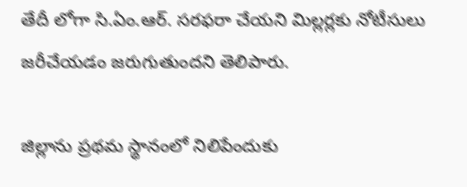తేదీ లోగా సి.ఏం.ఆర్. సరఫరా చేయని మిల్లర్లకు నోటీసులు జరీచేయడం జరుగుతుందని తెలిపారు.

జిల్లాను ప్రథమ స్థానంలో నిలిపేందుకు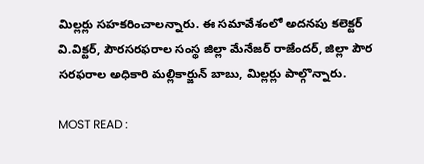మిల్లర్లు సహకరించాలన్నారు. ఈ సమావేశంలో అదనపు కలెక్టర్ వి.విక్టర్, పౌరసరఫరాల సంస్థ జిల్లా మేనేజర్ రాజేందర్, జిల్లా పౌర సరఫరాల అధికారి మల్లికార్జున్ బాబు, మిల్లర్లు పాల్గొన్నారు.

MOST READ :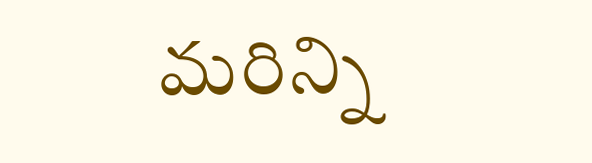మరిన్ని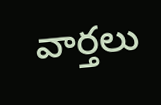వార్తలు